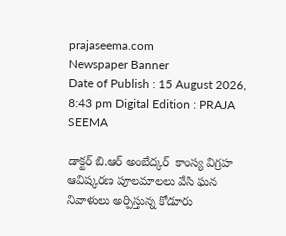prajaseema.com
Newspaper Banner
Date of Publish : 15 August 2026, 8:43 pm Digital Edition : PRAJA SEEMA

డాక్టర్ బి.ఆర్ అంబేద్కర్  కాంస్య విగ్రహ ఆవిష్కరణ పూలమాలలు వేసి ఘన నివాళులు అర్పిస్తున్న కోడూరు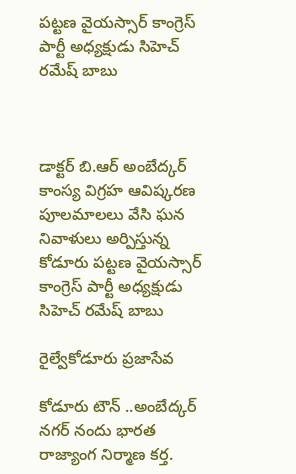పట్టణ వైయస్సార్ కాంగ్రెస్ పార్టీ అధ్యక్షుడు సిహెచ్ రమేష్ బాబు



డాక్టర్ బి.ఆర్ అంబేద్కర్  కాంస్య విగ్రహ ఆవిష్కరణ పూలమాలలు వేసి ఘన నివాళులు అర్పిస్తున్న కోడూరు పట్టణ వైయస్సార్ కాంగ్రెస్ పార్టీ అధ్యక్షుడు సిహెచ్ రమేష్ బాబు

రైల్వేకోడూరు ప్రజాసేవ

కోడూరు టౌన్ ..అంబేద్కర్ నగర్ నందు భారత రాజ్యాంగ నిర్మాణ కర్త.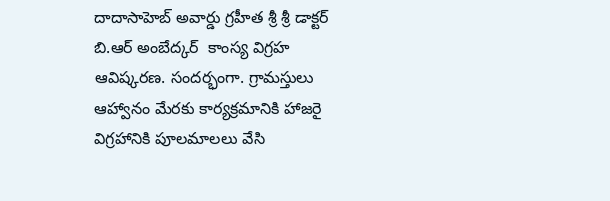దాదాసాహెబ్ అవార్డు గ్రహీత శ్రీ శ్రీ డాక్టర్ బి.ఆర్ అంబేద్కర్  కాంస్య విగ్రహ ఆవిష్కరణ. సందర్భంగా. గ్రామస్తులు ఆహ్వానం మేరకు కార్యక్రమానికి హాజరై విగ్రహానికి పూలమాలలు వేసి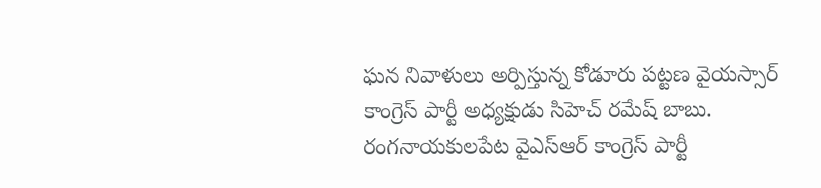ఘన నివాళులు అర్పిస్తున్న కోడూరు పట్టణ వైయస్సార్ కాంగ్రెస్ పార్టీ అధ్యక్షుడు సిహెచ్ రమేష్ బాబు. రంగనాయకులపేట వైఎస్ఆర్ కాంగ్రెస్ పార్టీ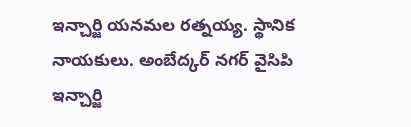ఇన్చార్జి యనమల రత్నయ్య. స్థానిక నాయకులు. అంబేద్కర్ నగర్ వైసిపి ఇన్చార్జి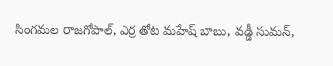సింగమల రాజగోపాల్, ఎర్ర తోట మహేష్ బాబు, వడ్డీ సుమన్,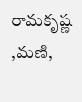రామకృష్ణ ,మణి,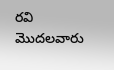రవి మొదలవారు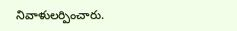నివాళులర్పించారు.